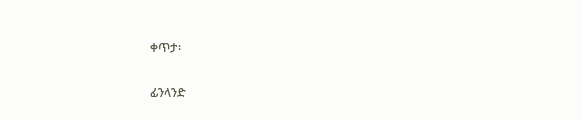ቀጥታ፡

ፊንላንድ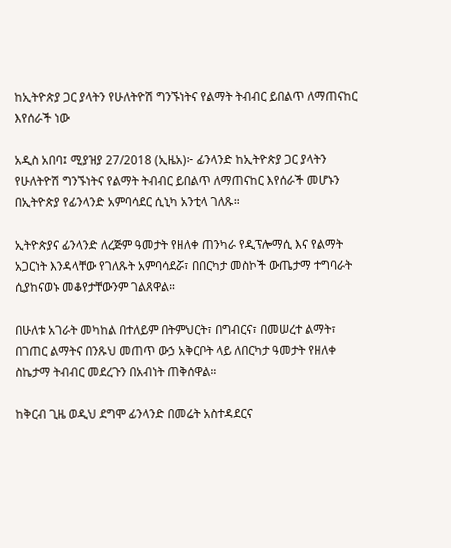ከኢትዮጵያ ጋር ያላትን የሁለትዮሽ ግንኙነትና የልማት ትብብር ይበልጥ ለማጠናከር እየሰራች ነው

አዲስ አበባ፤ ሚያዝያ 27/2018 (ኢዜአ)፦ ፊንላንድ ከኢትዮጵያ ጋር ያላትን የሁለትዮሽ ግንኙነትና የልማት ትብብር ይበልጥ ለማጠናከር እየሰራች መሆኑን በኢትዮጵያ የፊንላንድ አምባሳደር ሲኒካ አንቲላ ገለጹ።

ኢትዮጵያና ፊንላንድ ለረጅም ዓመታት የዘለቀ ጠንካራ የዲፕሎማሲ እና የልማት አጋርነት እንዳላቸው የገለጹት አምባሳደሯ፣ በበርካታ መስኮች ውጤታማ ተግባራት ሲያከናወኑ መቆየታቸውንም ገልጸዋል።

በሁለቱ አገራት መካከል በተለይም በትምህርት፣ በግብርና፣ በመሠረተ ልማት፣ በገጠር ልማትና በንጹህ መጠጥ ውኃ አቅርቦት ላይ ለበርካታ ዓመታት የዘለቀ ስኬታማ ትብብር መደረጉን በአብነት ጠቅሰዋል።

ከቅርብ ጊዜ ወዲህ ደግሞ ፊንላንድ በመሬት አስተዳደርና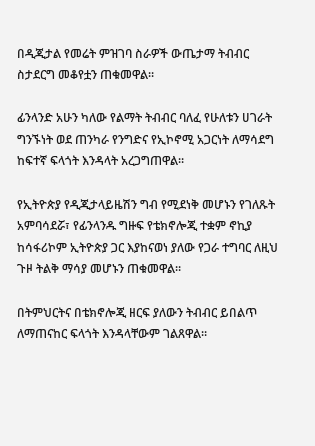በዲጂታል የመሬት ምዝገባ ስራዎች ውጤታማ ትብብር ስታደርግ መቆየቷን ጠቁመዋል።

ፊንላንድ አሁን ካለው የልማት ትብብር ባለፈ የሁለቱን ሀገራት ግንኙነት ወደ ጠንካራ የንግድና የኢኮኖሚ አጋርነት ለማሳደግ ከፍተኛ ፍላጎት እንዳላት አረጋግጠዋል።

የኢትዮጵያ የዲጂታላይዜሽን ግብ የሚደነቅ መሆኑን የገለጹት አምባሳደሯ፣ የፊንላንዱ ግዙፍ የቴክኖሎጂ ተቋም ኖኪያ ከሳፋሪኮም ኢትዮጵያ ጋር እያከናወነ ያለው የጋራ ተግባር ለዚህ ጉዞ ትልቅ ማሳያ መሆኑን ጠቁመዋል።

በትምህርትና በቴክኖሎጂ ዘርፍ ያለውን ትብብር ይበልጥ ለማጠናከር ፍላጎት እንዳላቸውም ገልጸዋል።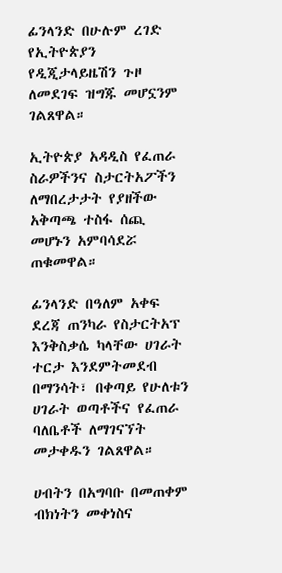ፊንላንድ በሁሉም ረገድ የኢትዮጵያን የዲጂታላይዜሽን ጉዞ ለመደገፍ ዝግጁ መሆኗንም ገልጸዋል።

ኢትዮጵያ አዳዲስ የፈጠራ ስራዎችንና ስታርትአፖችን ለማበረታታት የያዘችው አቅጣጫ ተስፋ ሰጪ መሆኑን አምባሳደሯ ጠቁመዋል።

ፊንላንድ በዓለም አቀፍ ደረጃ ጠንካራ የስታርትአፕ እንቅስቃሴ ካላቸው ሀገራት ተርታ እንደምትመደብ በማንሳት፣ በቀጣይ የሁለቱን ሀገራት ወጣቶችና የፈጠራ ባለቤቶች ለማገናኘት መታቀዱን ገልጸዋል።

ሀብትን በአግባቡ በመጠቀም ብክነትን መቀነስና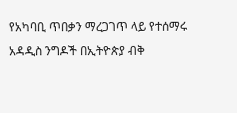የአካባቢ ጥበቃን ማረጋገጥ ላይ የተሰማሩ አዳዲስ ንግዶች በኢትዮጵያ ብቅ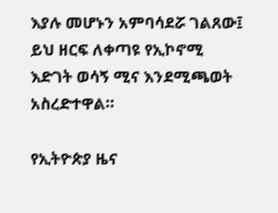እያሉ መሆኑን አምባሳደሯ ገልጸው፤ ይህ ዘርፍ ለቀጣዩ የኢኮኖሚ እድገት ወሳኝ ሚና እንደሚጫወት አስረድተዋል።

የኢትዮጵያ ዜና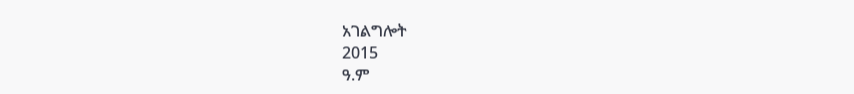አገልግሎት
2015
ዓ.ም